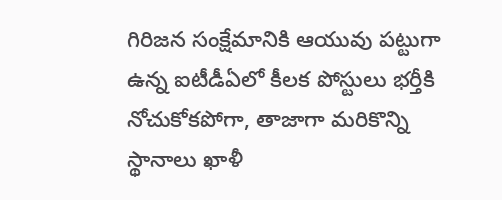గిరిజన సంక్షేమానికి ఆయువు పట్టుగా ఉన్న ఐటీడీఏలో కీలక పోస్టులు భర్తీకి నోచుకోకపోగా, తాజాగా మరికొన్ని స్థానాలు ఖాళీ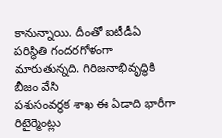కానున్నాయి. దీంతో ఐటీడీఏ పరిస్థితి గందరగోళంగా మారుతున్నది. గిరిజనాభివృద్ధికి బీజం వేసి
పశుసంవర్ధక శాఖ ఈ ఏడాది భారీగా రిటైర్మెంట్లు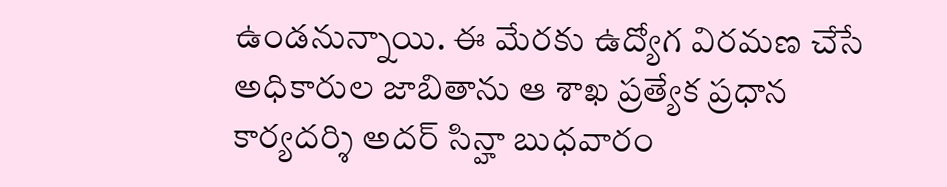ఉండనున్నాయి. ఈ మేరకు ఉద్యోగ విరమణ చేసే అధికారుల జాబితాను ఆ శాఖ ప్రత్యేక ప్రధాన కార్యదర్శి అదర్ సిన్హా బుధవారం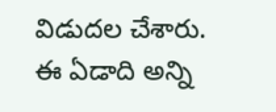విడుదల చేశారు. ఈ ఏడాది అన్ని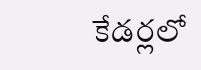కేడర్లలో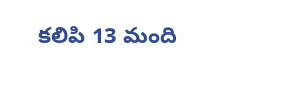కలిపి 13 మంది